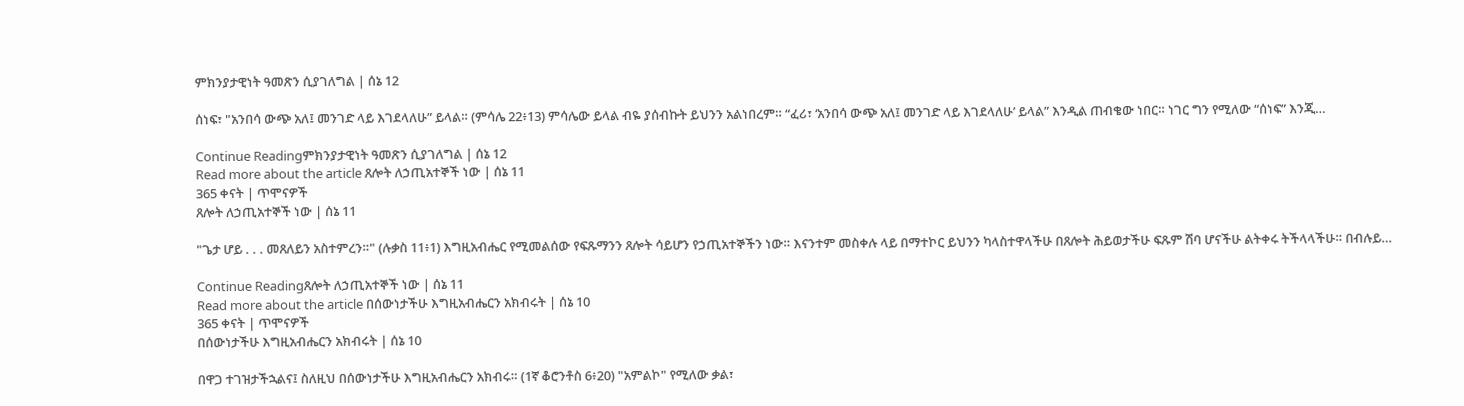ምክንያታዊነት ዓመጽን ሲያገለግል | ሰኔ 12

ሰነፍ፣ "አንበሳ ውጭ አለ፤ መንገድ ላይ እገደላለሁ” ይላል። (ምሳሌ 22፥13) ምሳሌው ይላል ብዬ ያሰብኩት ይህንን አልነበረም። “ፈሪ፣ ‘አንበሳ ውጭ አለ፤ መንገድ ላይ እገደላለሁ’ ይላል” እንዲል ጠብቄው ነበር። ነገር ግን የሚለው “ሰነፍ” እንጂ…

Continue Readingምክንያታዊነት ዓመጽን ሲያገለግል | ሰኔ 12
Read more about the article ጸሎት ለኃጢአተኞች ነው | ሰኔ 11
365 ቀናት | ጥሞናዎች
ጸሎት ለኃጢአተኞች ነው | ሰኔ 11

"ጌታ ሆይ . . . መጸለይን አስተምረን።" (ሉቃስ 11፥1) እግዚአብሔር የሚመልሰው የፍጹማንን ጸሎት ሳይሆን የኃጢአተኞችን ነው። እናንተም መስቀሉ ላይ በማተኮር ይህንን ካላስተዋላችሁ በጸሎት ሕይወታችሁ ፍጹም ሽባ ሆናችሁ ልትቀሩ ትችላላችሁ። በብሉይ…

Continue Readingጸሎት ለኃጢአተኞች ነው | ሰኔ 11
Read more about the article በሰውነታችሁ እግዚአብሔርን አክብሩት | ሰኔ 10
365 ቀናት | ጥሞናዎች
በሰውነታችሁ እግዚአብሔርን አክብሩት | ሰኔ 10

በዋጋ ተገዝታችኋልና፤ ስለዚህ በሰውነታችሁ እግዚአብሔርን አክብሩ። (1ኛ ቆሮንቶስ 6፥20) "አምልኮ" የሚለው ቃል፣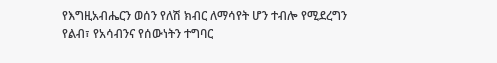የእግዚአብሔርን ወሰን የለሽ ክብር ለማሳየት ሆን ተብሎ የሚደረግን የልብ፣ የአሳብንና የሰውነትን ተግባር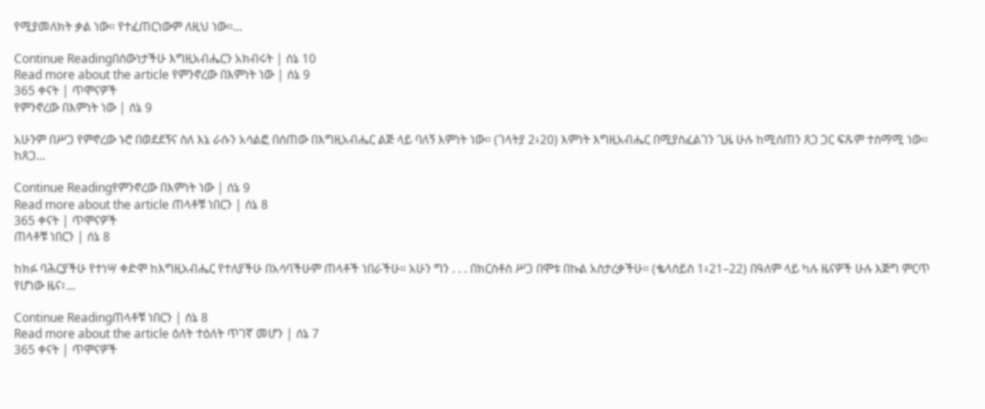የሚያመለክት ቃል ነው። የተፈጠርነውም ለዚህ ነው።…

Continue Readingበሰውነታችሁ እግዚአብሔርን አክብሩት | ሰኔ 10
Read more about the article የምንኖረው በእምነት ነው | ሰኔ 9
365 ቀናት | ጥሞናዎች
የምንኖረው በእምነት ነው | ሰኔ 9

አሁንም በሥጋ የምኖረው ኑሮ በወደደኝና ስለ እኔ ራሱን አሳልፎ በሰጠው በእግዚአብሔር ልጅ ላይ ባለኝ እምነት ነው። (ገላትያ 2፥20) እምነት እግዚአብሔር በሚያስፈልገን ጊዜ ሁሉ ከሚሰጠን ጸጋ ጋር ፍጹም ተስማሚ ነው። ከጸጋ…

Continue Readingየምንኖረው በእምነት ነው | ሰኔ 9
Read more about the article ጠላቶቹ ነበርን | ሰኔ 8
365 ቀናት | ጥሞናዎች
ጠላቶቹ ነበርን | ሰኔ 8

ከክፉ ባሕርያችሁ የተነሣ ቀድሞ ከእግዚአብሔር የተለያችሁ በአሳባችሁም ጠላቶች ነበራችሁ። አሁን ግን . . . በክርስቶስ ሥጋ በሞቱ በኩል አስታረቃችሁ። (ቈላስይስ 1፥21–22) በዓለም ላይ ካሉ ዜናዎች ሁሉ እጅግ ምርጥ የሆነው ዜና፣…

Continue Readingጠላቶቹ ነበርን | ሰኔ 8
Read more about the article ዕለት ተዕለት ጥገኛ መሆን | ሰኔ 7
365 ቀናት | ጥሞናዎች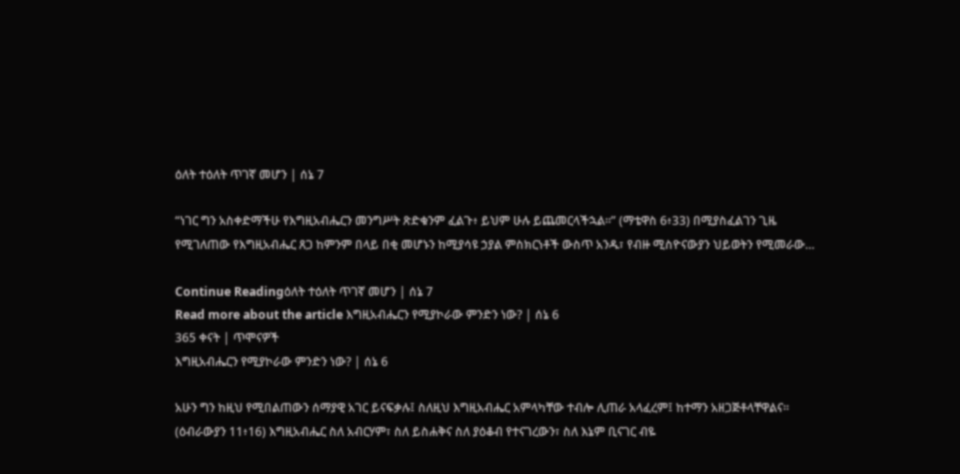ዕለት ተዕለት ጥገኛ መሆን | ሰኔ 7

“ነገር ግን አስቀድማችሁ የእግዚአብሔርን መንግሥት ጽድቁንም ፈልጉ፥ ይህም ሁሉ ይጨመርላችኋል።” (ማቴዋስ 6፥33) በሚያስፈልገን ጊዜ የሚገለጠው የእግዚአብሔር ጸጋ ከምንም በላይ በቂ መሆኑን ከሚያሳዩ ኃያል ምስክርነቶች ውስጥ አንዱ፣ የብዙ ሚስዮናውያን ህይወትን የሚመራው…

Continue Readingዕለት ተዕለት ጥገኛ መሆን | ሰኔ 7
Read more about the article እግዚአብሔርን የሚያኮራው ምንድን ነው? | ሰኔ 6
365 ቀናት | ጥሞናዎች
እግዚአብሔርን የሚያኮራው ምንድን ነው? | ሰኔ 6

አሁን ግን ከዚህ የሚበልጠውን ሰማያዊ አገር ይናፍቃሉ፤ ስለዚህ እግዚአብሔር አምላካቸው ተብሎ ሊጠራ አላፈረም፤ ከተማን አዘጋጅቶላቸዋልና። (ዕብራውያን 11፥16) እግዚአብሔር ስለ አብርሃም፣ ስለ ይስሐቅና ስለ ያዕቆብ የተናገረውን፣ ስለ እኔም ቢናገር ብዬ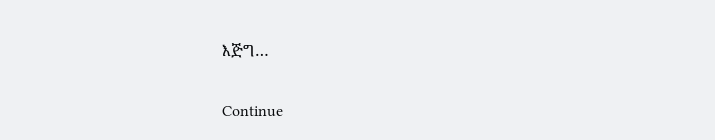እጅግ…

Continue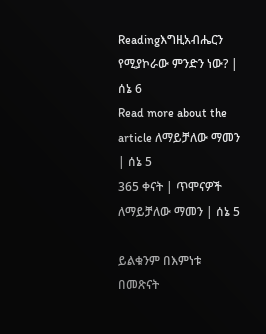Readingእግዚአብሔርን የሚያኮራው ምንድን ነው? | ሰኔ 6
Read more about the article ለማይቻለው ማመን | ሰኔ 5
365 ቀናት | ጥሞናዎች
ለማይቻለው ማመን | ሰኔ 5

ይልቁንም በእምነቱ በመጽናት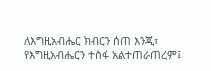ለእግዚአብሔር ክብርን ሰጠ እንጂ፣ የእግዚአብሔርን ተስፋ አልተጠራጠረም፤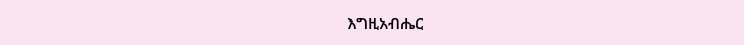እግዚአብሔር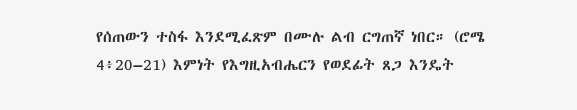የሰጠውን ተስፋ እንደሚፈጽም በሙሉ ልብ ርግጠኛ ነበር። (ሮሜ 4፥20–21) እምነት የእግዚአብሔርን የወደፊት ጸጋ እንዴት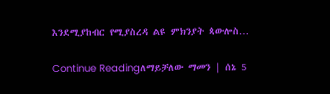እንደሚያከብር የሚያስረዳ ልዩ ምክንያት ጳውሎስ…

Continue Readingለማይቻለው ማመን | ሰኔ 5